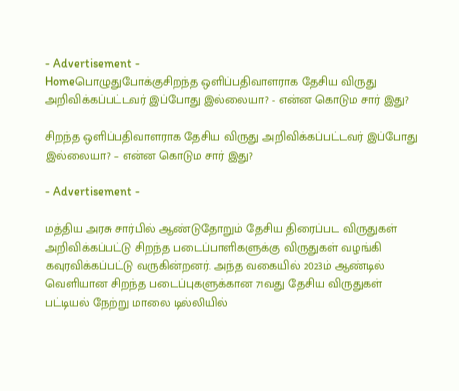- Advertisement -
Homeபொழுதுபோக்குசிறந்த ஒளிப்பதிவாளராக தேசிய விருது அறிவிக்கப்பட்டவர் இப்போது இல்லையா? - என்ன கொடும சார் இது?

சிறந்த ஒளிப்பதிவாளராக தேசிய விருது அறிவிக்கப்பட்டவர் இப்போது இல்லையா? – என்ன கொடும சார் இது?

- Advertisement -

மத்திய அரசு சார்பில் ஆண்டுதோறும் தேசிய திரைப்பட விருதுகள் அறிவிக்கப்பட்டு சிறந்த படைப்பாளிகளுக்கு விருதுகள் வழங்கி கவுரவிக்கப்பட்டு வருகின்றனர். அந்த வகையில் 2023ம் ஆண்டில் வெளியான சிறந்த படைப்புகளுக்கான 71வது தேசிய விருதுகள் பட்டியல் நேற்று மாலை டில்லியில்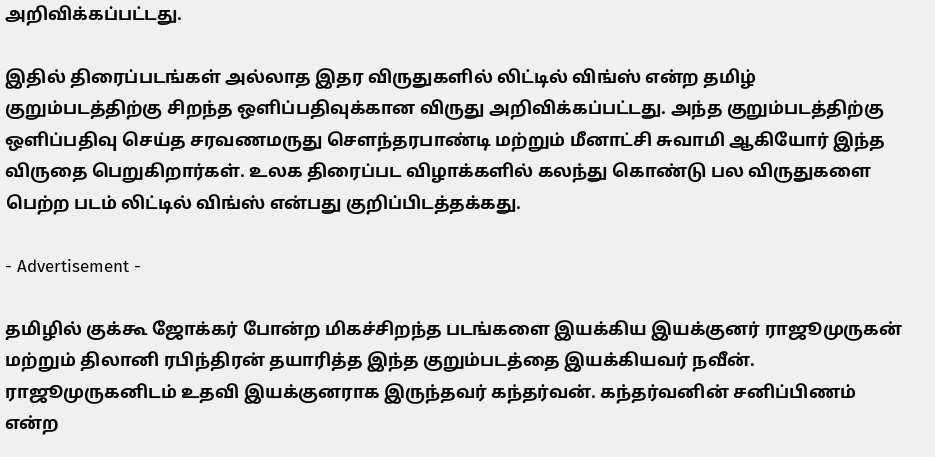அறிவிக்கப்பட்டது.

இதில் திரைப்படங்கள் அல்லாத இதர விருதுகளில் லிட்டில் விங்ஸ் என்ற தமிழ் குறும்படத்திற்கு சிறந்த ஒளிப்பதிவுக்கான விருது அறிவிக்கப்பட்டது. அந்த குறும்படத்திற்கு ஒளிப்பதிவு செய்த சரவணமருது சௌந்தரபாண்டி மற்றும் மீனாட்சி சுவாமி ஆகியோர் இந்த விருதை பெறுகிறார்கள். உலக திரைப்பட விழாக்களில் கலந்து கொண்டு பல விருதுகளை பெற்ற படம் லிட்டில் விங்ஸ் என்பது குறிப்பிடத்தக்கது.

- Advertisement -

தமிழில் குக்கூ ஜோக்கர் போன்ற மிகச்சிறந்த படங்களை இயக்கிய இயக்குனர் ராஜூமுருகன் மற்றும் திலானி ரபிந்திரன் தயாரித்த இந்த குறும்படத்தை இயக்கியவர் நவீன். ராஜூமுருகனிடம் உதவி இயக்குனராக இருந்தவர் கந்தர்வன். கந்தர்வனின் சனிப்பிணம் என்ற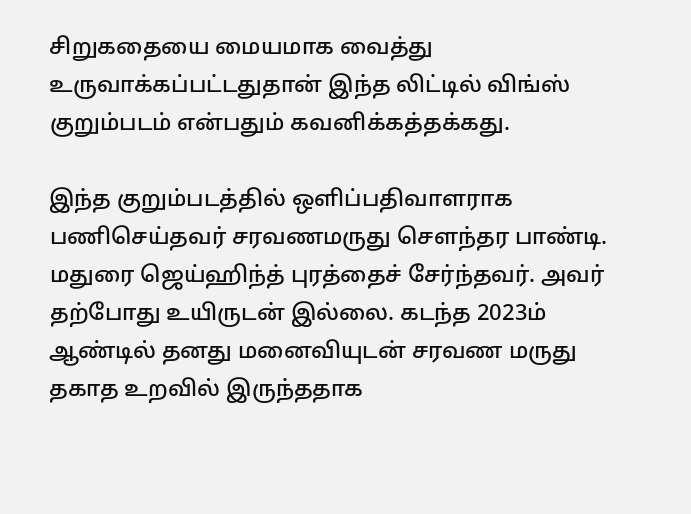சிறுகதையை மையமாக வைத்து உருவாக்கப்பட்டதுதான் இந்த லிட்டில் விங்ஸ் குறும்படம் என்பதும் கவனிக்கத்தக்கது.

இந்த குறும்படத்தில் ஒளிப்பதிவாளராக பணிசெய்தவர் சரவணமருது செளந்தர பாண்டி. மதுரை ஜெய்ஹிந்த் புரத்தைச் சேர்ந்தவர். அவர் தற்போது உயிருடன் இல்லை. கடந்த 2023ம் ஆண்டில் தனது மனைவியுடன் சரவண மருது தகாத உறவில் இருந்ததாக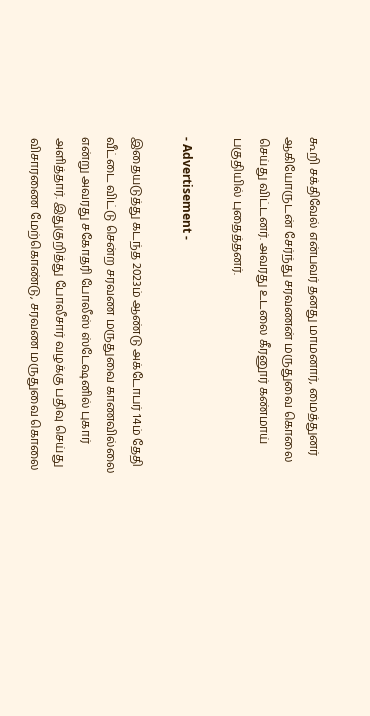கூறி சக்திவேல் என்பவர் தனது மாமனார், மைத்துனர் ஆகியோருடன் சேர்ந்து சரவணன் மருதுவை கொலை செய்து விட்டனர். அவரது உடலை கீரனூர் கண்மாய் பகுதியில் புதைத்தனர்.

- Advertisement -

இதையடுத்து கடந்த 2023ம் ஆண்டு அக்டோபர் 14ம் தேதி வீட்டை விட்டு சென்ற சரவண மருதுவை காணவில்லை என்று அவரது சகோதரி போலீஸ் ஸ்டேஷனில் புகார் அளித்தார். இதுகுறித்து போலீசார் வழக்கு பதிவு செய்து விசாரணை மேற்கொண்டு, சரவண மருதுவை கொலை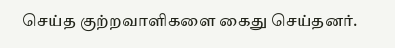செய்த குற்றவாளிகளை கைது செய்தனர்.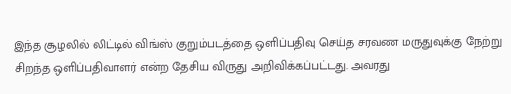இந்த சூழலில் லிட்டில் விங்ஸ் குறும்படத்தை ஒளிப்பதிவு செய்த சரவண மருதுவுக்கு நேற்று சிறந்த ஒளிப்பதிவாளர் என்ற தேசிய விருது அறிவிக்கப்பட்டது. அவரது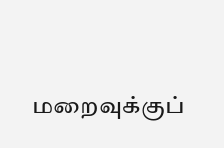மறைவுக்குப்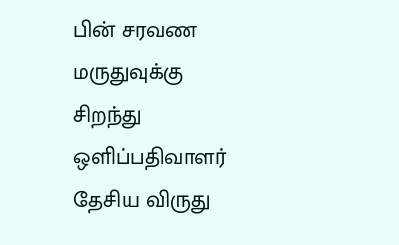பின் சரவண மருதுவுக்கு சிறந்து ஒளிப்பதிவாளர் தேசிய விருது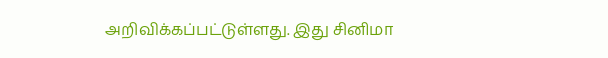அறிவிக்கப்பட்டுள்ளது. இது சினிமா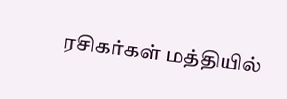ரசிகர்கள் மத்தியில்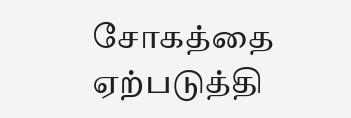சோகத்தை ஏற்படுத்தி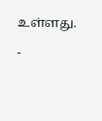உள்ளது.

-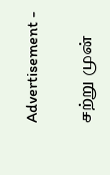Advertisement -

சற்று முன்